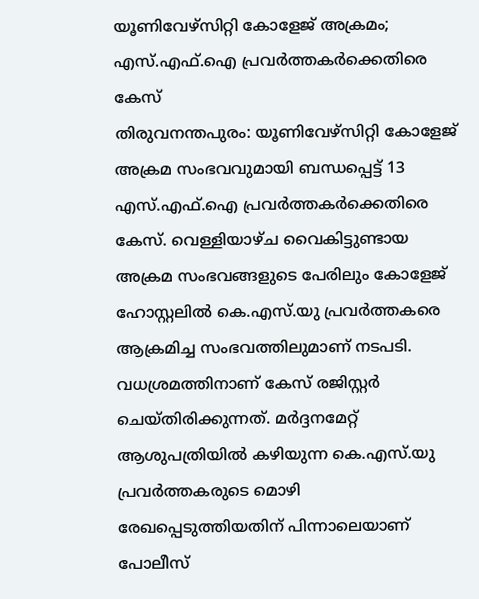യൂണിവേഴ്സിറ്റി കോളേജ് അക്രമം; എസ്.എഫ്.ഐ പ്രവർത്തകർക്കെതിരെ കേസ്
തിരുവനന്തപുരം: യൂണിവേഴ്സിറ്റി കോളേജ് അക്രമ സംഭവവുമായി ബന്ധപ്പെട്ട് 13 എസ്.എഫ്.ഐ പ്രവർത്തകർക്കെതിരെ കേസ്. വെള്ളിയാഴ്ച വൈകിട്ടുണ്ടായ അക്രമ സംഭവങ്ങളുടെ പേരിലും കോളേജ് ഹോസ്റ്റലിൽ കെ.എസ്.യു പ്രവർത്തകരെ ആക്രമിച്ച സംഭവത്തിലുമാണ് നടപടി. വധശ്രമത്തിനാണ് കേസ് രജിസ്റ്റർ ചെയ്തിരിക്കുന്നത്. മർദ്ദനമേറ്റ് ആശുപത്രിയിൽ കഴിയുന്ന കെ.എസ്.യു പ്രവർത്തകരുടെ മൊഴി രേഖപ്പെടുത്തിയതിന് പിന്നാലെയാണ് പോലീസ്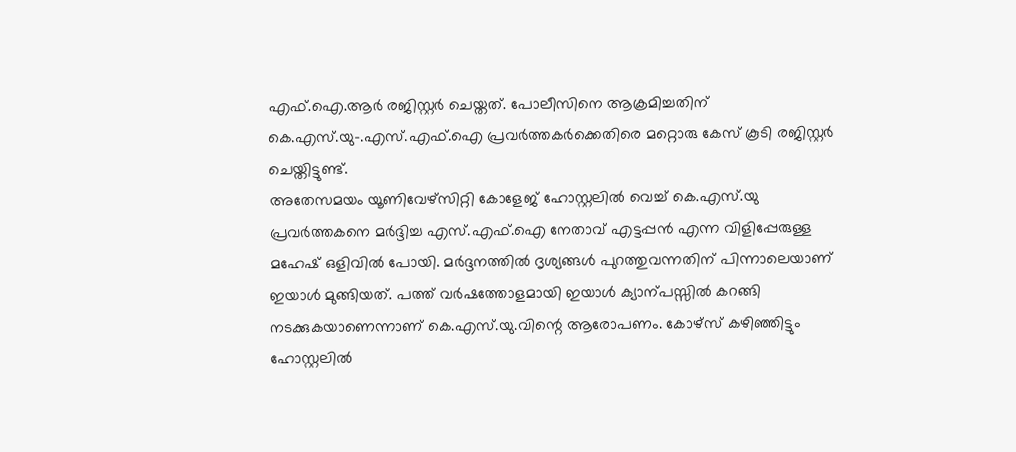എഫ്.ഐ.ആർ രജിസ്റ്റർ ചെയ്തത്. പോലീസിനെ ആക്രമിച്ചതിന് കെ.എസ്.യു−.എസ്.എഫ്.ഐ പ്രവർത്തകർക്കെതിരെ മറ്റൊരു കേസ് കൂടി രജിസ്റ്റർ ചെയ്തിട്ടുണ്ട്.
അതേസമയം യൂണിവേഴ്സിറ്റി കോളേജ് ഹോസ്റ്റലിൽ വെച്ച് കെ.എസ്.യു പ്രവർത്തകനെ മർദ്ദിച്ച എസ്.എഫ്.ഐ നേതാവ് എട്ടപ്പൻ എന്ന വിളിപ്പേരുള്ള മഹേഷ് ഒളിവിൽ പോയി. മർദ്ദനത്തിൽ ദൃശ്യങ്ങൾ പുറത്തുവന്നതിന് പിന്നാലെയാണ് ഇയാൾ മുങ്ങിയത്. പത്ത് വർഷത്തോളമായി ഇയാൾ ക്യാന്പസ്സിൽ കറങ്ങി നടക്കുകയാണെന്നാണ് കെ.എസ്.യു.വിന്റെ ആരോപണം. കോഴ്സ് കഴിഞ്ഞിട്ടും ഹോസ്റ്റലിൽ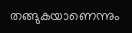തങ്ങുകയാണെന്നും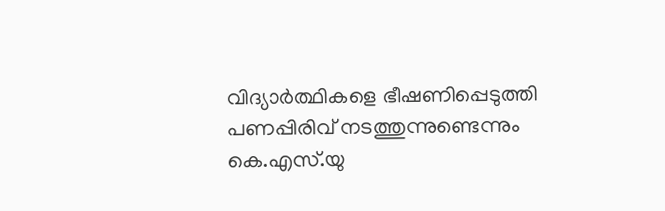വിദ്യാർത്ഥികളെ ഭീഷണിപ്പെടുത്തി പണപ്പിരിവ് നടത്തുന്നുണ്ടെന്നും കെ.എസ്.യു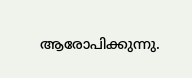ആരോപിക്കുന്നു.